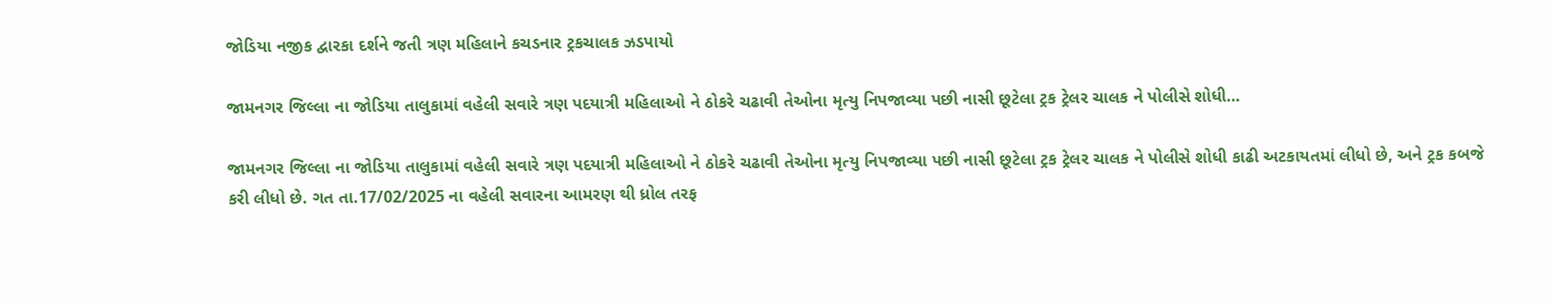જોડિયા નજીક દ્વારકા દર્શને જતી ત્રણ મહિલાને કચડનાર ટ્રકચાલક ઝડપાયો

જામનગર જિલ્લા ના જોડિયા તાલુકામાં વહેલી સવારે ત્રણ પદયાત્રી મહિલાઓ ને ઠોકરે ચઢાવી તેઓના મૃત્યુ નિપજાવ્યા પછી નાસી છૂટેલા ટ્રક ટ્રેલર ચાલક ને પોલીસે શોધી…

જામનગર જિલ્લા ના જોડિયા તાલુકામાં વહેલી સવારે ત્રણ પદયાત્રી મહિલાઓ ને ઠોકરે ચઢાવી તેઓના મૃત્યુ નિપજાવ્યા પછી નાસી છૂટેલા ટ્રક ટ્રેલર ચાલક ને પોલીસે શોધી કાઢી અટકાયતમાં લીધો છે, અને ટ્રક કબજે કરી લીધો છે. ગત તા.17/02/2025 ના વહેલી સવારના આમરણ થી ધ્રોલ તરફ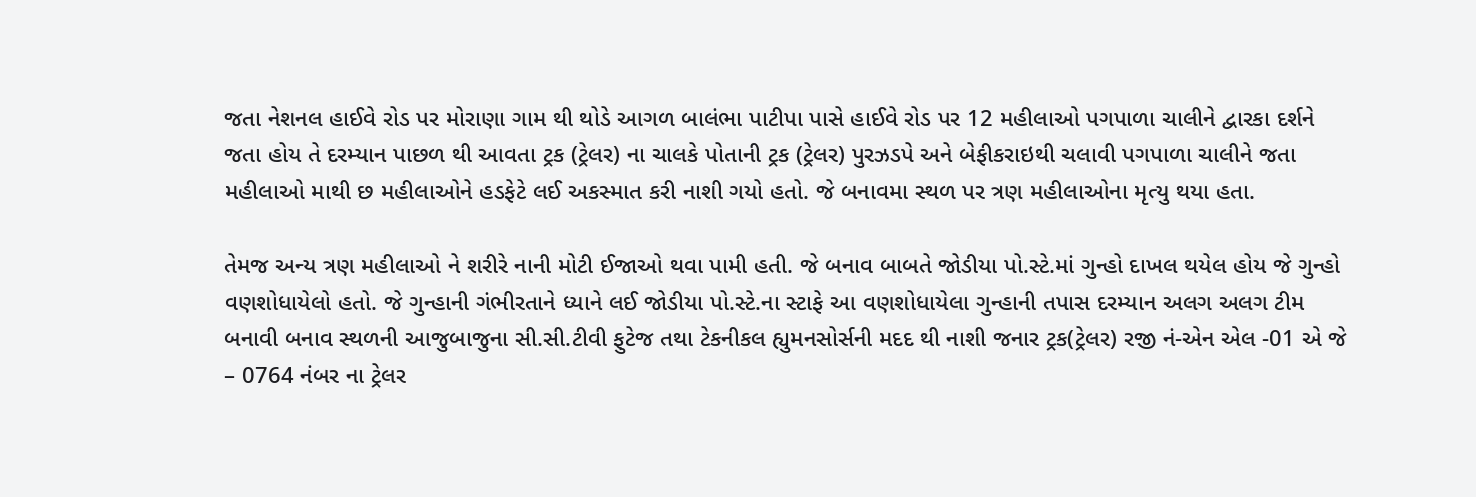જતા નેશનલ હાઈવે રોડ પર મોરાણા ગામ થી થોડે આગળ બાલંભા પાટીપા પાસે હાઈવે રોડ પર 12 મહીલાઓ પગપાળા ચાલીને દ્વારકા દર્શને જતા હોય તે દરમ્યાન પાછળ થી આવતા ટ્રક (ટ્રેલર) ના ચાલકે પોતાની ટ્રક (ટ્રેલર) પુરઝડપે અને બેફીકરાઇથી ચલાવી પગપાળા ચાલીને જતા મહીલાઓ માથી છ મહીલાઓને હડફેટે લઈ અકસ્માત કરી નાશી ગયો હતો. જે બનાવમા સ્થળ પર ત્રણ મહીલાઓના મૃત્યુ થયા હતા.

તેમજ અન્ય ત્રણ મહીલાઓ ને શરીરે નાની મોટી ઈજાઓ થવા પામી હતી. જે બનાવ બાબતે જોડીયા પો.સ્ટે.માં ગુન્હો દાખલ થયેલ હોય જે ગુન્હો વણશોધાયેલો હતો. જે ગુન્હાની ગંભીરતાને ધ્યાને લઈ જોડીયા પો.સ્ટે.ના સ્ટાફે આ વણશોધાયેલા ગુન્હાની તપાસ દરમ્યાન અલગ અલગ ટીમ બનાવી બનાવ સ્થળની આજુબાજુના સી.સી.ટીવી ફુટેજ તથા ટેકનીકલ હ્યુમનસોર્સની મદદ થી નાશી જનાર ટ્રક(ટ્રેલર) રજી નં-એન એલ -01 એ જે – 0764 નંબર ના ટ્રેલર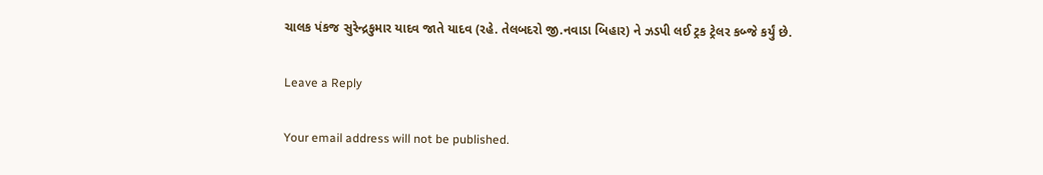ચાલક પંકજ સુરેન્દ્રકુમાર યાદવ જાતે યાદવ (રહે. તેલબદરો જી.નવાડા બિહાર) ને ઝડપી લઈ ટ્રક ટ્રેલર કબ્જે કર્યું છે.

Leave a Reply

Your email address will not be published.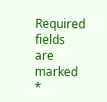Required fields are marked *